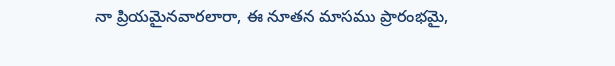నా ప్రియమైనవారలారా, ఈ నూతన మాసము ప్రారంభమై,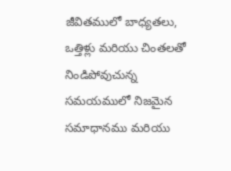జీవితములో బాధ్యతలు, ఒత్తిళ్లు మరియు చింతలతో నిండిపోవుచున్న సమయములో నిజమైన సమాధానము మరియు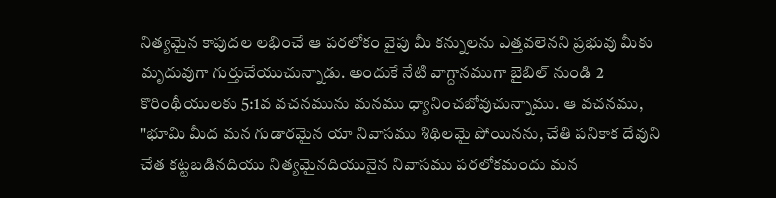నిత్యమైన కాపుదల లభించే ఆ పరలోకం వైపు మీ కన్నులను ఎత్తవలెనని ప్రభువు మీకు మృదువుగా గుర్తుచేయుచున్నాడు. అందుకే నేటి వాగ్దానముగా బైబిల్ నుండి 2 కొరింథీయులకు 5:1వ వచనమును మనము ధ్యానించబోవుచున్నాము. ఆ వచనము, "భూమి మీద మన గుడారమైన యా నివాసము శిథిలమై పోయినను, చేతి పనికాక దేవుని చేత కట్టబడినదియు నిత్యమైనదియునైన నివాసము పరలోకమందు మన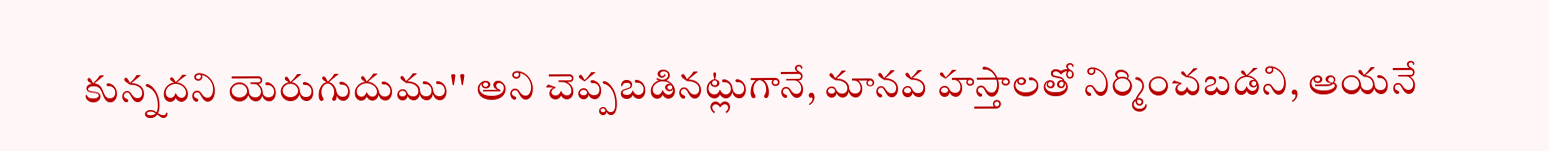కున్నదని యెరుగుదుము'' అని చెప్పబడినట్లుగానే, మానవ హస్తాలతో నిర్మించబడని, ఆయనే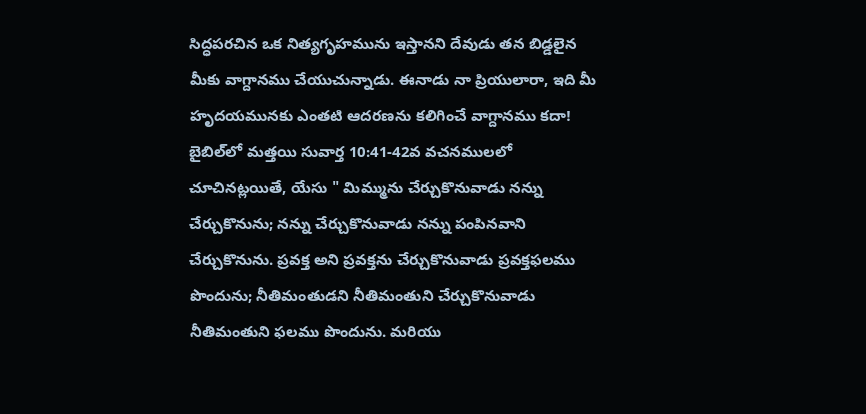సిద్ధపరచిన ఒక నిత్యగృహమును ఇస్తానని దేవుడు తన బిడ్డలైన మీకు వాగ్దానము చేయుచున్నాడు. ఈనాడు నా ప్రియులారా, ఇది మీ హృదయమునకు ఎంతటి ఆదరణను కలిగించే వాగ్దానము కదా! బైబిల్‌లో మత్తయి సువార్త 10:41-42వ వచనములలో చూచినట్లయితే, యేసు " మిమ్మును చేర్చుకొనువాడు నన్ను చేర్చుకొనును; నన్ను చేర్చుకొనువాడు నన్ను పంపినవాని చేర్చుకొనును. ప్రవక్త అని ప్రవక్తను చేర్చుకొనువాడు ప్రవక్తఫలము పొందును; నీతిమంతుడని నీతిమంతుని చేర్చుకొనువాడు నీతిమంతుని ఫలము పొందును. మరియు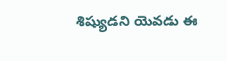శిష్యుడని యెవడు ఈ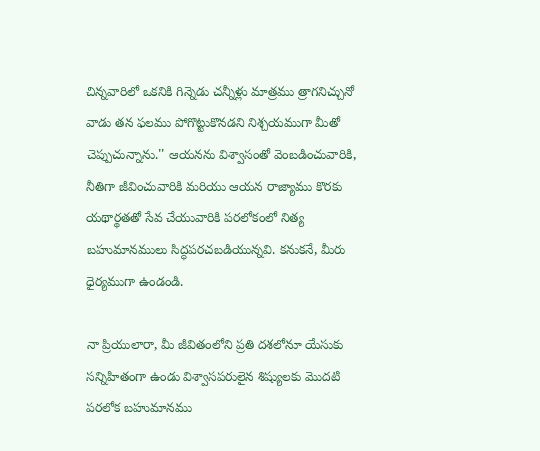చిన్నవారిలో ఒకనికి గిన్నెడు చన్నీళ్లు మాత్రము త్రాగనిచ్చునో వాడు తన ఫలము పోగొట్టుకొనడని నిశ్చయముగా మీతో చెప్పుచున్నాను.'' ఆయనను విశ్వాసంతో వెంబడించువారికి, నీతిగా జీవించువారికి మరియు ఆయన రాజ్యాము కొరకు యథార్థతతో సేవ చేయువారికి పరలోకంలో నిత్య బహుమానములు సిద్ధపరచబడియున్నవి. కనుకనే, మీరు ధైర్యముగా ఉండండి.

నా ప్రియులారా, మీ జీవితంలోని ప్రతి దశలోనూ యేసుకు సన్నిహితంగా ఉండు విశ్వాసపరులైన శిష్యులకు మొదటి పరలోక బహుమానము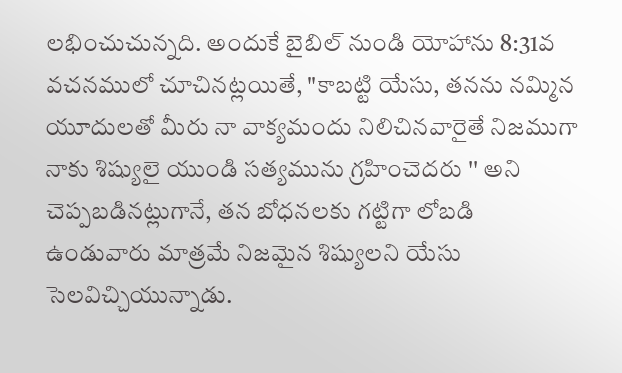లభించుచున్నది. అందుకే బైబిల్ నుండి యోహాను 8:31వ వచనములో చూచినట్లయితే, "కాబట్టి యేసు, తనను నమ్మిన యూదులతో మీరు నా వాక్యమందు నిలిచినవారైతే నిజముగా నాకు శిష్యులై యుండి సత్యమును గ్రహించెదరు '' అని చెప్పబడినట్లుగానే, తన బోధనలకు గట్టిగా లోబడి ఉండువారు మాత్రమే నిజమైన శిష్యులని యేసు సెలవిచ్చియున్నాడు.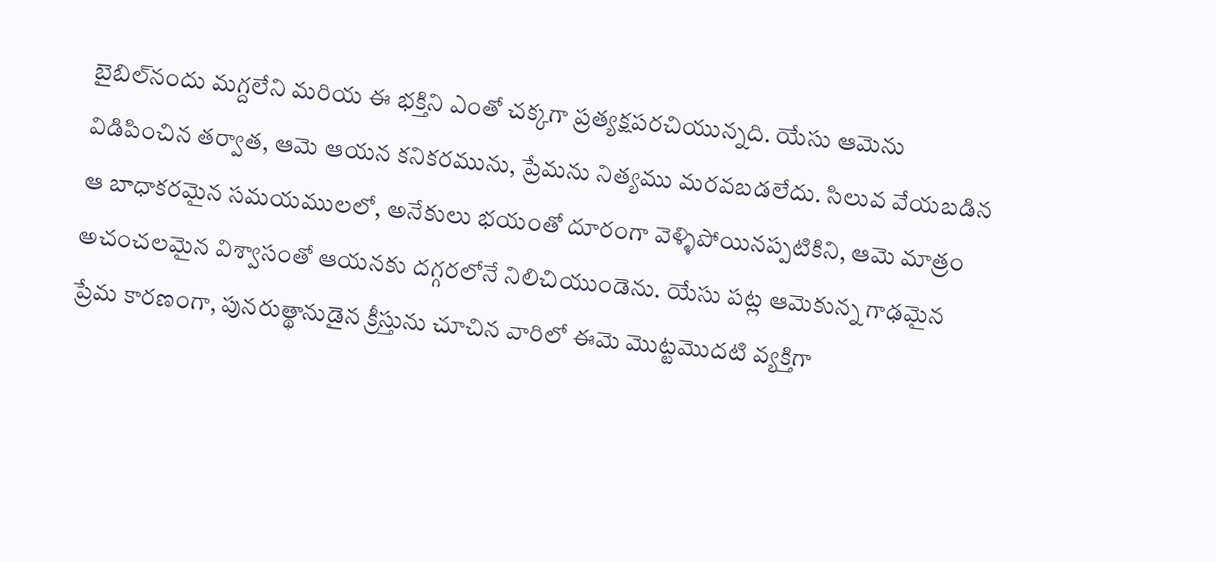బైబిల్‌నందు మగ్దలేని మరియ ఈ భక్తిని ఎంతో చక్కగా ప్రత్యక్షపరచియున్నది. యేసు ఆమెను విడిపించిన తర్వాత, ఆమె ఆయన కనికరమును, ప్రేమను నిత్యము మరవబడలేదు. సిలువ వేయబడిన ఆ బాధాకరమైన సమయములలో, అనేకులు భయంతో దూరంగా వెళ్ళిపోయినప్పటికిని, ఆమె మాత్రం అచంచలమైన విశ్వాసంతో ఆయనకు దగ్గరలోనే నిలిచియుండెను. యేసు పట్ల ఆమెకున్న గాఢమైన ప్రేమ కారణంగా, పునరుత్థానుడైన క్రీస్తును చూచిన వారిలో ఈమె మొట్టమొదటి వ్యక్తిగా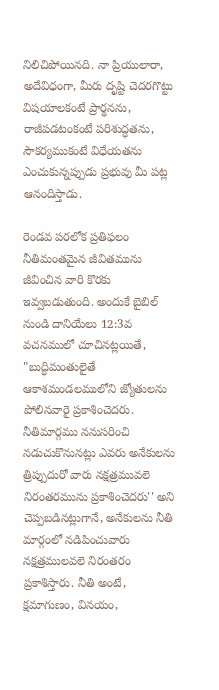నిలిచిపోయినది. నా ప్రియులారా, అదేవిధంగా, మీరు దృష్టి చెదరగొట్టు విషయాలకంటే ప్రార్థనను, రాజీపడటంకంటే పరిశుద్ధతను, సౌకర్యముకంటే విధేయతను ఎంచుకున్నప్పుడు ప్రభువు మీ పట్ల ఆనందిస్తాడు.

రెండవ పరలోక ప్రతిఫలం నీతిమంతమైన జీవితమును జీవించిన వారి కొరకు ఇవ్వబడుతుంది. అందుకే బైబిల్ నుండి దానియేలు 12:3వ వచనములో చూచినట్లయితే, "బుద్ధిమంతులైతే ఆకాశమండలములోని జ్యోతులను పోలినవారై ప్రకాశించెదరు. నీతిమార్గము ననుసరించి నడుచుకొనునట్లు ఎవరు అనేకులను త్రిప్పుదురో వారు నక్షత్రమువలె నిరంతరమును ప్రకాశించెదరు'' అని చెప్పబడినట్లుగానే, అనేకులను నీతి మార్గంలో నడిపించువారు నక్షత్రములవలె నిరంతరం ప్రకాశిస్తారు. నీతి అంటే, క్షమాగుణం, వినయం,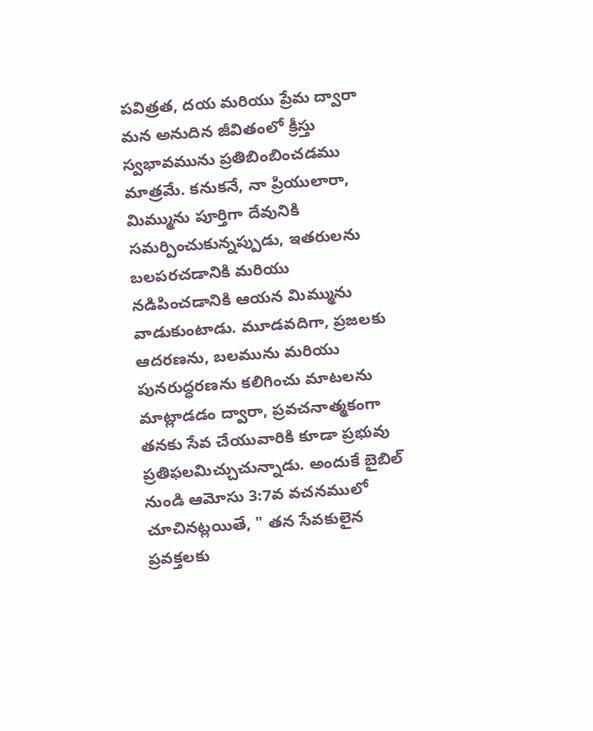పవిత్రత, దయ మరియు ప్రేమ ద్వారా మన అనుదిన జీవితంలో క్రీస్తు స్వభావమును ప్రతిబింబించడము మాత్రమే. కనుకనే, నా ప్రియులారా, మిమ్మును పూర్తిగా దేవునికి సమర్పించుకున్నప్పుడు, ఇతరులను బలపరచడానికి మరియు నడిపించడానికి ఆయన మిమ్మును వాడుకుంటాడు. మూడవదిగా, ప్రజలకు ఆదరణను, బలమును మరియు పునరుద్ధరణను కలిగించు మాటలను మాట్లాడడం ద్వారా, ప్రవచనాత్మకంగా తనకు సేవ చేయువారికి కూడా ప్రభువు ప్రతిఫలమిచ్చుచున్నాడు. అందుకే బైబిల్ నుండి ఆమోసు 3:7వ వచనములో చూచినట్లయితే, " తన సేవకులైన ప్రవక్తలకు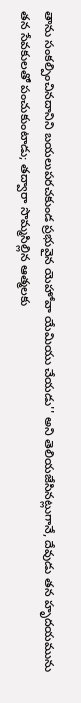తాను సంకల్పించినదానిని బయలుపరచకుండ ప్రభువైన యెహోవా యేమియు చేయడు'' అని తెలియజేసినట్లుగానే, దేవుడు తన హృదయమును తన సేవకులతో పంచుకుంటాడు; తద్వారా సొమ్మసిల్లిన ఆత్మలకు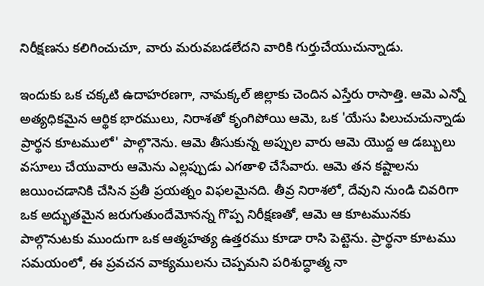నిరీక్షణను కలిగించుచూ, వారు మరువబడలేదని వారికి గుర్తుచేయుచున్నాడు.

ఇందుకు ఒక చక్కటి ఉదాహరణగా, నామక్కల్ జిల్లాకు చెందిన ఎస్తేరు రాసాత్తి. ఆమె ఎన్నో అత్యధికమైన ఆర్థిక భారములు, నిరాశతో కృంగిపోయి ఆమె, ఒక 'యేసు పిలుచుచున్నాడు ప్రార్థన కూటములో' పాల్గొనెను. ఆమె తీసుకున్న అప్పుల వారు ఆమె యొద్ద ఆ డబ్బులు వసూలు చేయువారు ఆమెను ఎల్లప్పుడు ఎగతాళి చేసేవారు. ఆమె తన కష్టాలను జయించడానికి చేసిన ప్రతీ ప్రయత్నం విఫలమైనది. తీవ్ర నిరాశలో, దేవుని నుండి చివరిగా ఒక అద్భుతమైన జరుగుతుందేమోనన్న గొప్ప నిరీక్షణతో, ఆమె ఆ కూటమునకు పాల్గొనుటకు ముందుగా ఒక ఆత్మహత్య ఉత్తరము కూడా రాసి పెట్టెను. ప్రార్థనా కూటము సమయంలో, ఈ ప్రవచన వాక్యములను చెప్పమని పరిశుద్ధాత్మ నా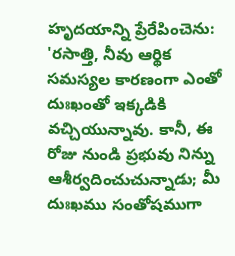హృదయాన్ని ప్రేరేపించెను: 'రసాత్తి, నీవు ఆర్థిక సమస్యల కారణంగా ఎంతో దుఃఖంతో ఇక్కడికి వచ్చియున్నావు. కానీ, ఈ రోజు నుండి ప్రభువు నిన్ను ఆశీర్వదించుచున్నాడు; మీ దుఃఖము సంతోషముగా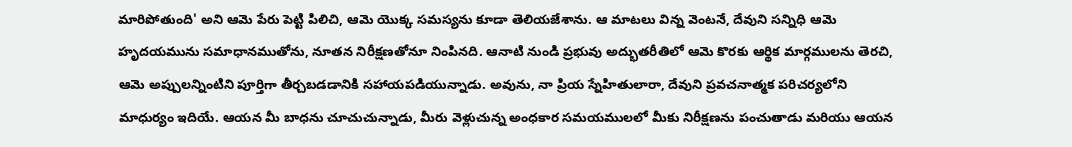మారిపోతుంది' అని ఆమె పేరు పెట్టి పిలిచి, ఆమె యొక్క సమస్యను కూడా తెలియజేశాను. ఆ మాటలు విన్న వెంటనే, దేవుని సన్నిధి ఆమె హృదయమును సమాధానముతోను, నూతన నిరీక్షణతోనూ నింపినది. ఆనాటి నుండి ప్రభువు అద్భుతరీతిలో ఆమె కొరకు ఆర్థిక మార్గములను తెరచి, ఆమె అప్పులన్నింటిని పూర్తిగా తీర్చబడడానికి సహాయపడియున్నాడు. అవును, నా ప్రియ స్నేహితులారా, దేవుని ప్రవచనాత్మక పరిచర్యలోని మాధుర్యం ఇదియే. ఆయన మీ బాధను చూచుచున్నాడు, మీరు వెళ్లుచున్న అంధకార సమయములలో మీకు నిరీక్షణను పంచుతాడు మరియు ఆయన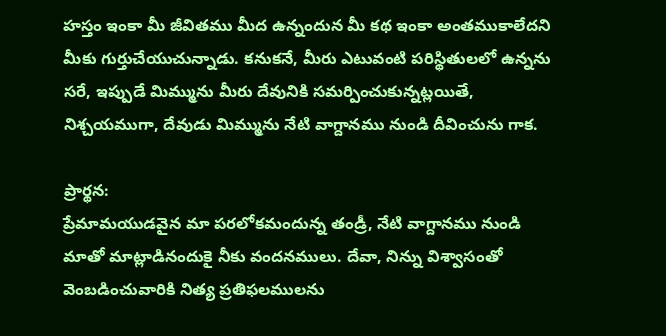హస్తం ఇంకా మీ జీవితము మీద ఉన్నందున మీ కథ ఇంకా అంతముకాలేదని మీకు గుర్తుచేయుచున్నాడు. కనుకనే, మీరు ఎటువంటి పరిస్థితులలో ఉన్నను సరే, ఇప్పుడే మిమ్మును మీరు దేవునికి సమర్పించుకున్నట్లయితే, నిశ్చయముగా, దేవుడు మిమ్మును నేటి వాగ్దానము నుండి దీవించును గాక.

ప్రార్థన:
ప్రేమామయుడవైన మా పరలోకమందున్న తండ్రీ, నేటి వాగ్దానము నుండి మాతో మాట్లాడినందుకై నీకు వందనములు. దేవా, నిన్ను విశ్వాసంతో వెంబడించువారికి నిత్య ప్రతిఫలములను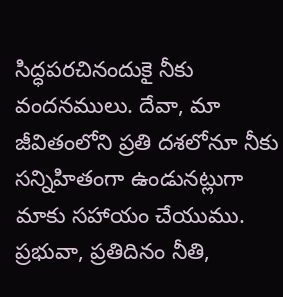సిద్ధపరచినందుకై నీకు వందనములు. దేవా, మా జీవితంలోని ప్రతి దశలోనూ నీకు సన్నిహితంగా ఉండునట్లుగా మాకు సహాయం చేయుము. ప్రభువా, ప్రతిదినం నీతి,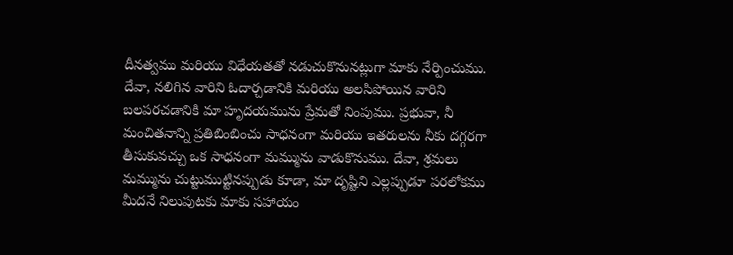దీనత్వము మరియు విధేయతతో నడుచుకొనునట్లుగా మాకు నేర్పించుము. దేవా, నలిగిన వారిని ఓదార్చడానికి మరియు అలసిపోయిన వారిని బలపరచడానికి మా హృదయమును ప్రేమతో నింపుము. ప్రభువా, నీ మంచితనాన్ని ప్రతిబింబించు సాధనంగా మరియు ఇతరులను నీకు దగ్గరగా తీసుకువచ్చు ఒక సాధనంగా మమ్మును వాడుకొనుము. దేవా, శ్రమలు మమ్మును చుట్టుముట్టినప్పుడు కూడా, మా దృష్టిని ఎల్లప్పుడూ పరలోకము మీదనే నిలుపుటకు మాకు సహాయం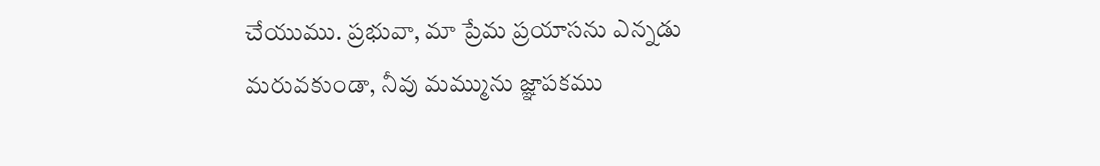చేయుము. ప్రభువా, మా ప్రేమ ప్రయాసను ఎన్నడు మరువకుండా, నీవు మమ్మును జ్ఞాపకము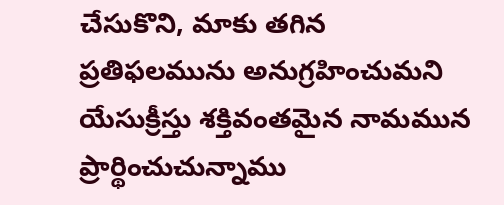చేసుకొని, మాకు తగిన ప్రతిఫలమును అనుగ్రహించుమని యేసుక్రీస్తు శక్తివంతమైన నామమున ప్రార్థించుచున్నాము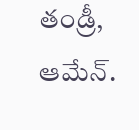తండ్రీ, ఆమేన్.